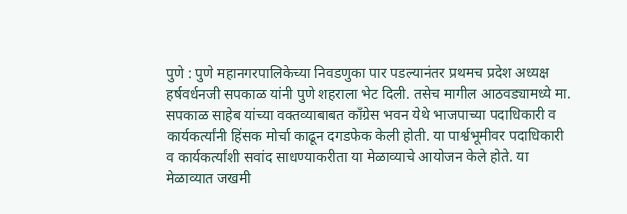पुणे : पुणे महानगरपालिकेच्या निवडणुका पार पडल्यानंतर प्रथमच प्रदेश अध्यक्ष हर्षवर्धनजी सपकाळ यांनी पुणे शहराला भेट दिली. तसेच मागील आठवड्यामध्ये मा. सपकाळ साहेब यांच्या वक्तव्याबाबत काँग्रेस भवन येथे भाजपाच्या पदाधिकारी व कार्यकर्त्यांनी हिंसक मोर्चा काढून दगडफेक केली होती. या पार्श्वभूमीवर पदाधिकारी व कार्यकर्त्यांशी सवांद साधण्याकरीता या मेळाव्याचे आयोजन केले होते. या मेळाव्यात जखमी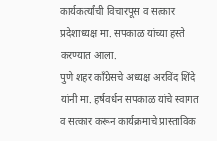कार्यकर्त्यांची विचारपूस व सत्कार प्रदेशाध्यक्ष मा. सपकाळ यांच्या हस्ते करण्यात आला.
पुणे शहर काँग्रेसचे अध्यक्ष अरविंद शिंदे यांनी मा. हर्षवर्धन सपकाळ यांचे स्वागत व सत्कार करून कार्यक्रमाचे प्रास्ताविक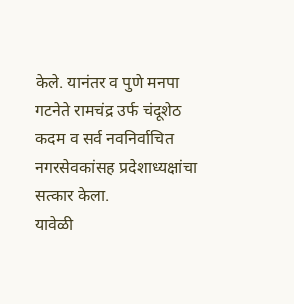केले. यानंतर व पुणे मनपा गटनेते रामचंद्र उर्फ चंदूशेठ कदम व सर्व नवनिर्वाचित नगरसेवकांसह प्रदेशाध्यक्षांचा सत्कार केला.
यावेळी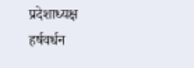प्रदेशाध्यक्ष हर्षवर्धन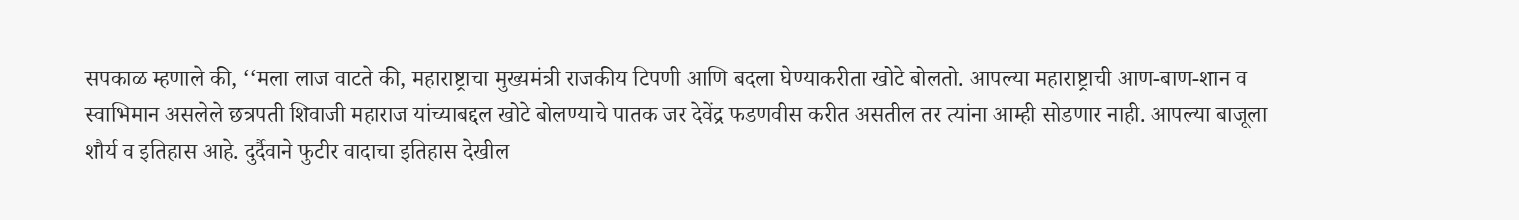सपकाळ म्हणाले की, ‘‘मला लाज वाटते की, महाराष्ट्राचा मुख्यमंत्री राजकीय टिपणी आणि बदला घेण्याकरीता खोटे बोलतो. आपल्या महाराष्ट्राची आण-बाण-शान व स्वाभिमान असलेले छत्रपती शिवाजी महाराज यांच्याबद्दल खोटे बोलण्याचे पातक जर देवेंद्र फडणवीस करीत असतील तर त्यांना आम्ही सोडणार नाही. आपल्या बाजूला शौर्य व इतिहास आहे. दुर्दैवाने फुटीर वादाचा इतिहास देखील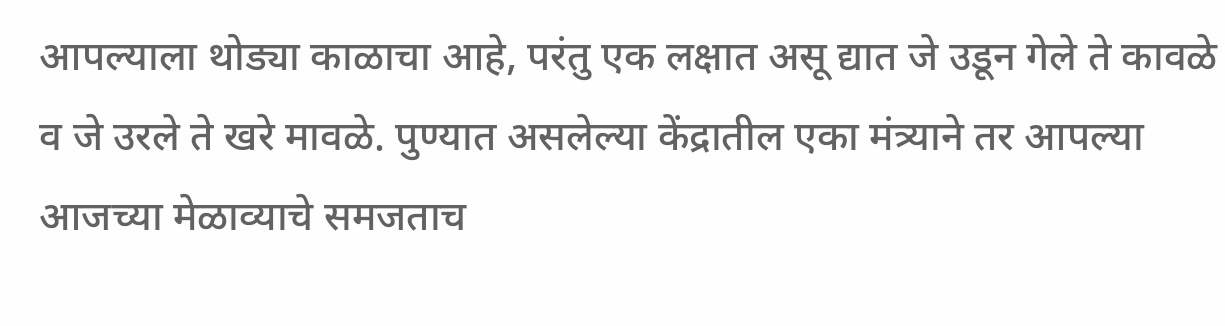आपल्याला थोड्या काळाचा आहे, परंतु एक लक्षात असू द्यात जे उडून गेले ते कावळे व जे उरले ते खरे मावळे. पुण्यात असलेल्या केंद्रातील एका मंत्र्याने तर आपल्या आजच्या मेळाव्याचे समजताच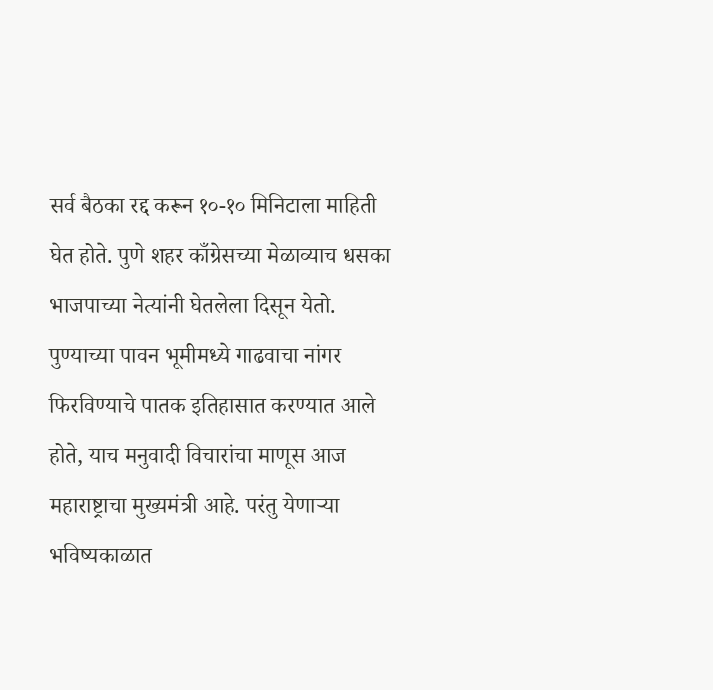सर्व बैठका रद्द करून १०-१० मिनिटाला माहिती घेत होते. पुणे शहर काँग्रेसच्या मेळाव्याच धसका भाजपाच्या नेत्यांनी घेतलेला दिसून येतो. पुण्याच्या पावन भूमीमध्ये गाढवाचा नांगर फिरविण्याचे पातक इतिहासात करण्यात आले होते, याच मनुवादी विचारांचा माणूस आज महाराष्ट्राचा मुख्यमंत्री आहे. परंतु येणाऱ्या भविष्यकाळात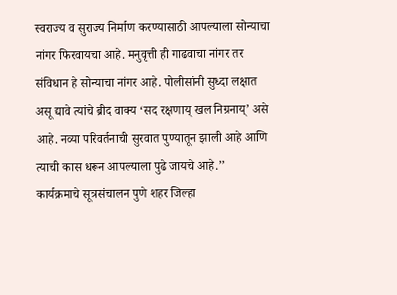स्वराज्य व सुराज्य निर्माण करण्यासाठी आपल्याला सोन्याचा नांगर फिरवायचा आहे. मनुवृत्ती ही गाढवाचा नांगर तर संविधान हे सोन्याचा नांगर आहे. पोलीसांनी सुध्दा लक्षात असू द्यावे त्यांचे ब्रीद वाक्य ‘सद रक्षणाय् खल निग्रनाय्’ असे आहे. नव्या परिवर्तनाची सुरवात पुण्यातून झाली आहे आणि त्याची कास धरून आपल्याला पुढे जायचे आहे.’’
कार्यक्रमाचे सूत्रसंचालन पुणे शहर जिल्हा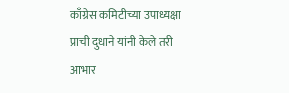काँग्रेस कमिटीच्या उपाध्यक्षा प्राची दुधाने यांनी केले तरी आभार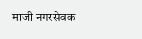माजी नगरसेवक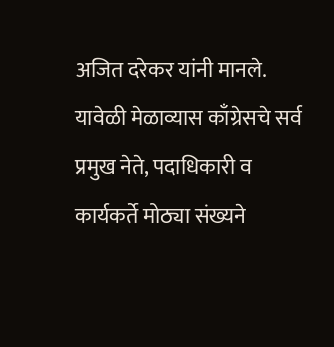अजित दरेकर यांनी मानले. यावेळी मेळाव्यास काँग्रेसचे सर्व प्रमुख नेते, पदाधिकारी व कार्यकर्ते मोठ्या संख्यने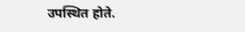उपस्थित होते.